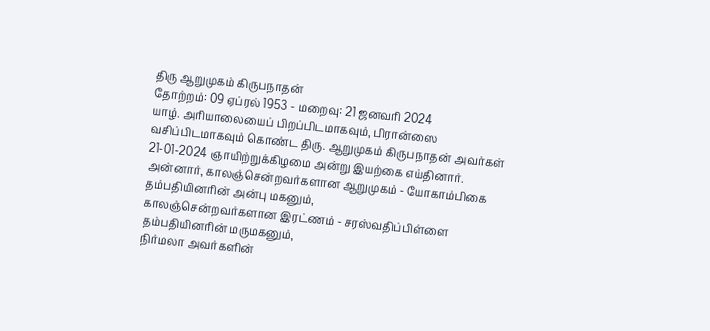திரு ஆறுமுகம் கிருபநாதன்
தோற்றம்: 09 ஏப்ரல் 1953 - மறைவு: 21 ஜனவரி 2024
யாழ். அரியாலையைப் பிறப்பிடமாகவும், பிரான்ஸை வசிப்பிடமாகவும் கொண்ட திரு. ஆறுமுகம் கிருபநாதன் அவர்கள் 21-01-2024 ஞாயிற்றுக்கிழமை அன்று இயற்கை எய்தினார்.
அன்னார், காலஞ்சென்றவர்களான ஆறுமுகம் - யோகாம்பிகை தம்பதியினரின் அன்பு மகனும்,
காலஞ்சென்றவர்களான இரட்ணம் - சரஸ்வதிப்பிள்ளை தம்பதியினரின் மருமகனும்,
நிர்மலா அவர்களின்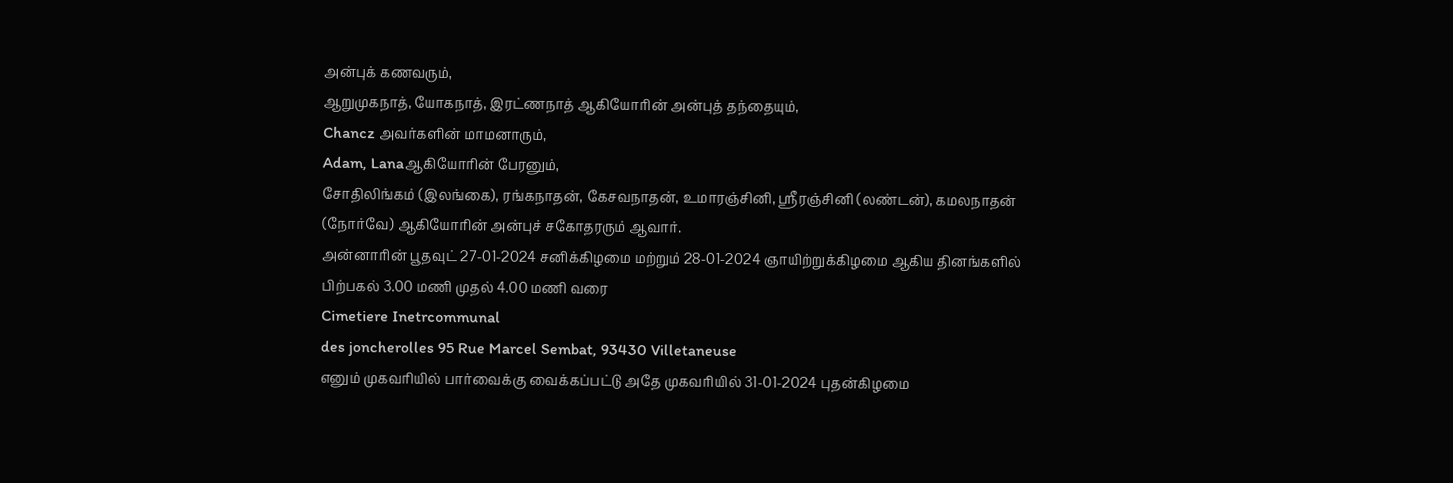அன்புக் கணவரும்,
ஆறுமுகநாத், யோகநாத், இரட்ணநாத் ஆகியோரின் அன்புத் தந்தையும்,
Chancz அவர்களின் மாமனாரும்,
Adam, Lanaஆகியோரின் பேரனும்,
சோதிலிங்கம் (இலங்கை), ரங்கநாதன், கேசவநாதன், உமாரஞ்சினி, ஶ்ரீரஞ்சினி (லண்டன்), கமலநாதன் (நோர்வே) ஆகியோரின் அன்புச் சகோதரரும் ஆவார்.
அன்னாரின் பூதவுட் 27-01-2024 சனிக்கிழமை மற்றும் 28-01-2024 ஞாயிற்றுக்கிழமை ஆகிய தினங்களில் பிற்பகல் 3.00 மணி முதல் 4.00 மணி வரை
Cimetiere Inetrcommunal
des joncherolles 95 Rue Marcel Sembat, 93430 Villetaneuse
எனும் முகவரியில் பார்வைக்கு வைக்கப்பட்டு அதே முகவரியில் 31-01-2024 புதன்கிழமை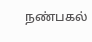நண்பகல்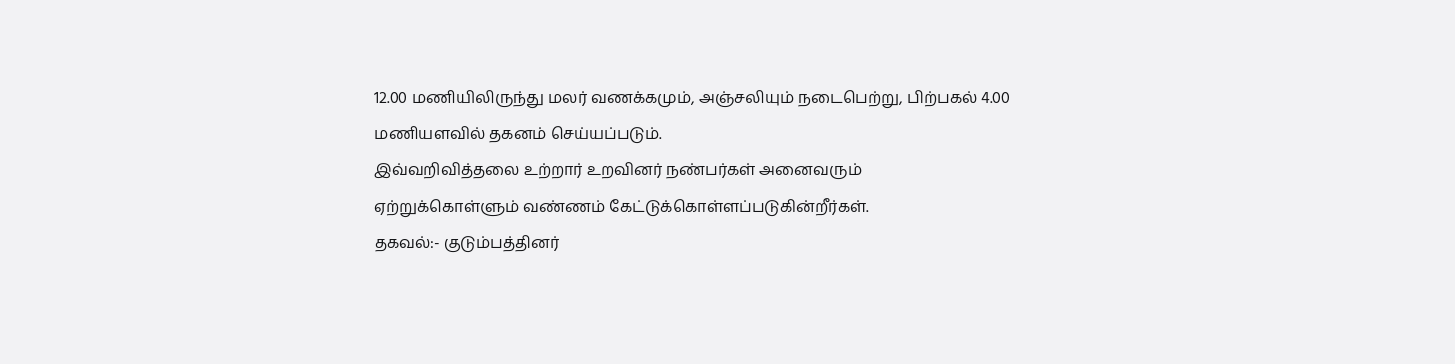12.00 மணியிலிருந்து மலர் வணக்கமும், அஞ்சலியும் நடைபெற்று, பிற்பகல் 4.00 மணியளவில் தகனம் செய்யப்படும்.
இவ்வறிவித்தலை உற்றார் உறவினர் நண்பர்கள் அனைவரும் ஏற்றுக்கொள்ளும் வண்ணம் கேட்டுக்கொள்ளப்படுகின்றீர்கள்.
தகவல்:- குடும்பத்தினர்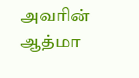அவரின் ஆத்மா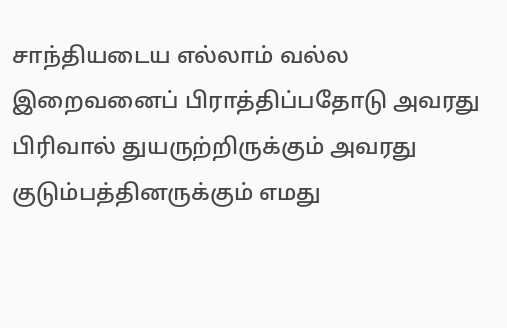சாந்தியடைய எல்லாம் வல்ல இறைவனைப் பிராத்திப்பதோடு அவரது பிரிவால் துயருற்றிருக்கும் அவரது குடும்பத்தினருக்கும் எமது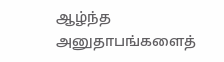ஆழ்ந்த அனுதாபங்களைத்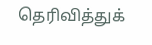தெரிவித்துக்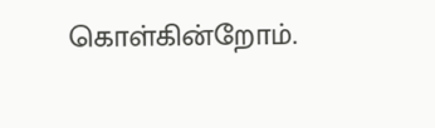கொள்கின்றோம்.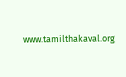www.tamilthakaval.org